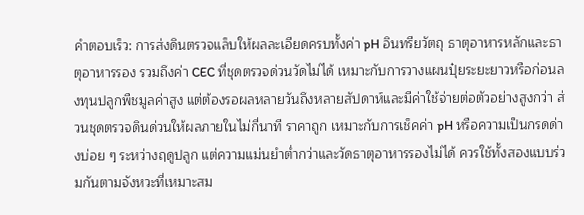คำตอบเร็ว: การส่งดินตรวจแล็บให้ผลละเอียดครบทั้งค่า pH อินทรียวัตถุ ธาตุอาหารหลักและธาตุอาหารรอง รวมถึงค่า CEC ที่ชุดตรวจด่วนวัดไม่ได้ เหมาะกับการวางแผนปุ๋ยระยะยาวหรือก่อนลงทุนปลูกพืชมูลค่าสูง แต่ต้องรอผลหลายวันถึงหลายสัปดาห์และมีค่าใช้จ่ายต่อตัวอย่างสูงกว่า ส่วนชุดตรวจดินด่วนให้ผลภายในไม่กี่นาที ราคาถูก เหมาะกับการเช็คค่า pH หรือความเป็นกรดด่างบ่อย ๆ ระหว่างฤดูปลูก แต่ความแม่นยำต่ำกว่าและวัดธาตุอาหารรองไม่ได้ ควรใช้ทั้งสองแบบร่วมกันตามจังหวะที่เหมาะสม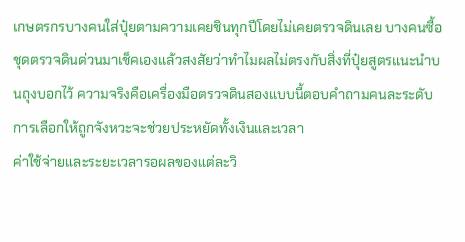เกษตรกรบางคนใส่ปุ๋ยตามความเคยชินทุกปีโดยไม่เคยตรวจดินเลย บางคนซื้อชุดตรวจดินด่วนมาเช็คเองแล้วสงสัยว่าทำไมผลไม่ตรงกับสิ่งที่ปุ๋ยสูตรแนะนำบนถุงบอกไว้ ความจริงคือเครื่องมือตรวจดินสองแบบนี้ตอบคำถามคนละระดับ การเลือกให้ถูกจังหวะจะช่วยประหยัดทั้งเงินและเวลา
ค่าใช้จ่ายและระยะเวลารอผลของแต่ละวิ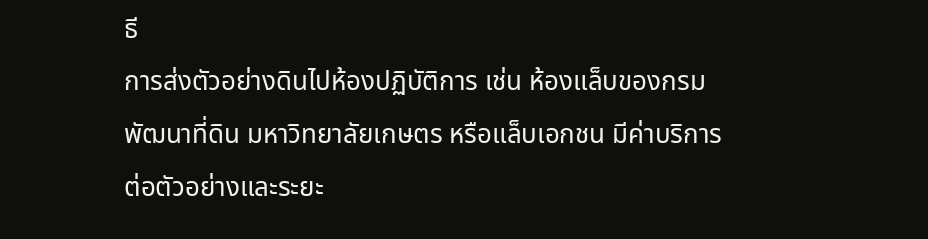ธี
การส่งตัวอย่างดินไปห้องปฏิบัติการ เช่น ห้องแล็บของกรมพัฒนาที่ดิน มหาวิทยาลัยเกษตร หรือแล็บเอกชน มีค่าบริการต่อตัวอย่างและระยะ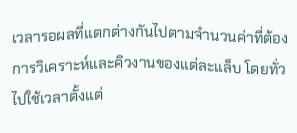เวลารอผลที่แตกต่างกันไปตามจำนวนค่าที่ต้องการวิเคราะห์และคิวงานของแต่ละแล็บ โดยทั่วไปใช้เวลาตั้งแต่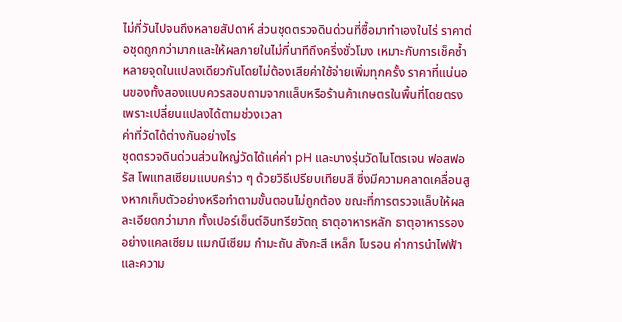ไม่กี่วันไปจนถึงหลายสัปดาห์ ส่วนชุดตรวจดินด่วนที่ซื้อมาทำเองในไร่ ราคาต่อชุดถูกกว่ามากและให้ผลภายในไม่กี่นาทีถึงครึ่งชั่วโมง เหมาะกับการเช็คซ้ำหลายจุดในแปลงเดียวกันโดยไม่ต้องเสียค่าใช้จ่ายเพิ่มทุกครั้ง ราคาที่แน่นอนของทั้งสองแบบควรสอบถามจากแล็บหรือร้านค้าเกษตรในพื้นที่โดยตรง เพราะเปลี่ยนแปลงได้ตามช่วงเวลา
ค่าที่วัดได้ต่างกันอย่างไร
ชุดตรวจดินด่วนส่วนใหญ่วัดได้แค่ค่า pH และบางรุ่นวัดไนโตรเจน ฟอสฟอรัส โพแทสเซียมแบบคร่าว ๆ ด้วยวิธีเปรียบเทียบสี ซึ่งมีความคลาดเคลื่อนสูงหากเก็บตัวอย่างหรือทำตามขั้นตอนไม่ถูกต้อง ขณะที่การตรวจแล็บให้ผลละเอียดกว่ามาก ทั้งเปอร์เซ็นต์อินทรียวัตถุ ธาตุอาหารหลัก ธาตุอาหารรองอย่างแคลเซียม แมกนีเซียม กำมะถัน สังกะสี เหล็ก โบรอน ค่าการนำไฟฟ้า และความ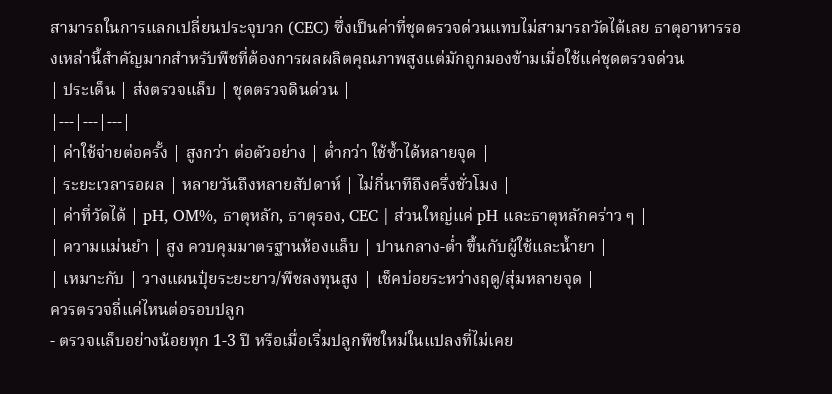สามารถในการแลกเปลี่ยนประจุบวก (CEC) ซึ่งเป็นค่าที่ชุดตรวจด่วนแทบไม่สามารถวัดได้เลย ธาตุอาหารรองเหล่านี้สำคัญมากสำหรับพืชที่ต้องการผลผลิตคุณภาพสูงแต่มักถูกมองข้ามเมื่อใช้แค่ชุดตรวจด่วน
| ประเด็น | ส่งตรวจแล็บ | ชุดตรวจดินด่วน |
|---|---|---|
| ค่าใช้จ่ายต่อครั้ง | สูงกว่า ต่อตัวอย่าง | ต่ำกว่า ใช้ซ้ำได้หลายจุด |
| ระยะเวลารอผล | หลายวันถึงหลายสัปดาห์ | ไม่กี่นาทีถึงครึ่งชั่วโมง |
| ค่าที่วัดได้ | pH, OM%, ธาตุหลัก, ธาตุรอง, CEC | ส่วนใหญ่แค่ pH และธาตุหลักคร่าว ๆ |
| ความแม่นยำ | สูง ควบคุมมาตรฐานห้องแล็บ | ปานกลาง-ต่ำ ขึ้นกับผู้ใช้และน้ำยา |
| เหมาะกับ | วางแผนปุ๋ยระยะยาว/พืชลงทุนสูง | เช็คบ่อยระหว่างฤดู/สุ่มหลายจุด |
ควรตรวจถี่แค่ไหนต่อรอบปลูก
- ตรวจแล็บอย่างน้อยทุก 1-3 ปี หรือเมื่อเริ่มปลูกพืชใหม่ในแปลงที่ไม่เคย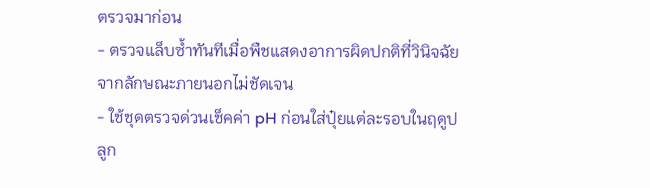ตรวจมาก่อน
- ตรวจแล็บซ้ำทันทีเมื่อพืชแสดงอาการผิดปกติที่วินิจฉัยจากลักษณะภายนอกไม่ชัดเจน
- ใช้ชุดตรวจด่วนเช็คค่า pH ก่อนใส่ปุ๋ยแต่ละรอบในฤดูปลูก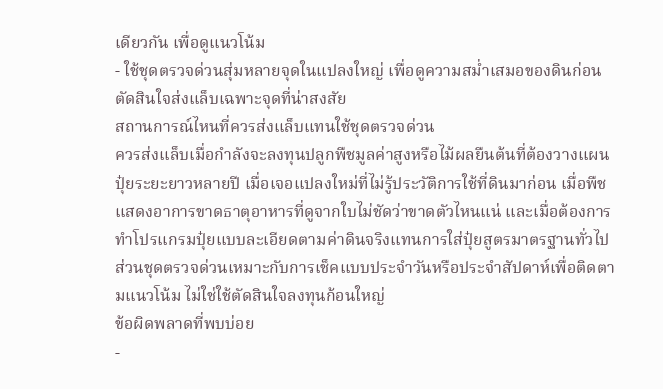เดียวกัน เพื่อดูแนวโน้ม
- ใช้ชุดตรวจด่วนสุ่มหลายจุดในแปลงใหญ่ เพื่อดูความสม่ำเสมอของดินก่อนตัดสินใจส่งแล็บเฉพาะจุดที่น่าสงสัย
สถานการณ์ไหนที่ควรส่งแล็บแทนใช้ชุดตรวจด่วน
ควรส่งแล็บเมื่อกำลังจะลงทุนปลูกพืชมูลค่าสูงหรือไม้ผลยืนต้นที่ต้องวางแผนปุ๋ยระยะยาวหลายปี เมื่อเจอแปลงใหม่ที่ไม่รู้ประวัติการใช้ที่ดินมาก่อน เมื่อพืชแสดงอาการขาดธาตุอาหารที่ดูจากใบไม่ชัดว่าขาดตัวไหนแน่ และเมื่อต้องการทำโปรแกรมปุ๋ยแบบละเอียดตามค่าดินจริงแทนการใส่ปุ๋ยสูตรมาตรฐานทั่วไป ส่วนชุดตรวจด่วนเหมาะกับการเช็คแบบประจำวันหรือประจำสัปดาห์เพื่อติดตามแนวโน้ม ไม่ใช่ใช้ตัดสินใจลงทุนก้อนใหญ่
ข้อผิดพลาดที่พบบ่อย
-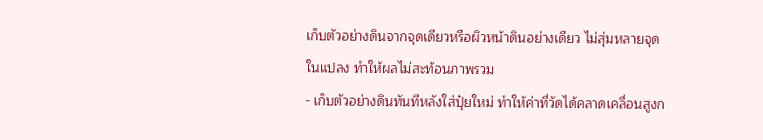เก็บตัวอย่างดินจากจุดเดียวหรือผิวหน้าดินอย่างเดียว ไม่สุ่มหลายจุดในแปลง ทำให้ผลไม่สะท้อนภาพรวม
- เก็บตัวอย่างดินทันทีหลังใส่ปุ๋ยใหม่ ทำให้ค่าที่วัดได้คลาดเคลื่อนสูงก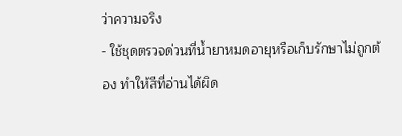ว่าความจริง
- ใช้ชุดตรวจด่วนที่น้ำยาหมดอายุหรือเก็บรักษาไม่ถูกต้อง ทำให้สีที่อ่านได้ผิด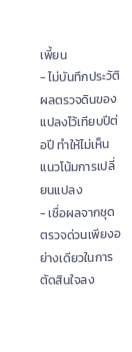เพี้ยน
- ไม่บันทึกประวัติผลตรวจดินของแปลงไว้เทียบปีต่อปี ทำให้ไม่เห็นแนวโน้มการเปลี่ยนแปลง
- เชื่อผลจากชุดตรวจด่วนเพียงอย่างเดียวในการตัดสินใจลง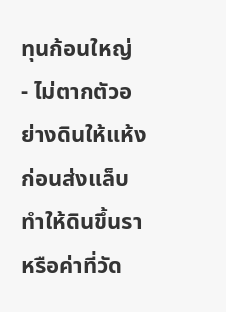ทุนก้อนใหญ่
- ไม่ตากตัวอย่างดินให้แห้งก่อนส่งแล็บ ทำให้ดินขึ้นราหรือค่าที่วัด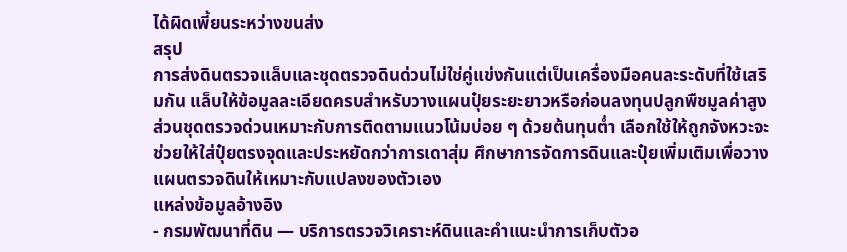ได้ผิดเพี้ยนระหว่างขนส่ง
สรุป
การส่งดินตรวจแล็บและชุดตรวจดินด่วนไม่ใช่คู่แข่งกันแต่เป็นเครื่องมือคนละระดับที่ใช้เสริมกัน แล็บให้ข้อมูลละเอียดครบสำหรับวางแผนปุ๋ยระยะยาวหรือก่อนลงทุนปลูกพืชมูลค่าสูง ส่วนชุดตรวจด่วนเหมาะกับการติดตามแนวโน้มบ่อย ๆ ด้วยต้นทุนต่ำ เลือกใช้ให้ถูกจังหวะจะช่วยให้ใส่ปุ๋ยตรงจุดและประหยัดกว่าการเดาสุ่ม ศึกษาการจัดการดินและปุ๋ยเพิ่มเติมเพื่อวางแผนตรวจดินให้เหมาะกับแปลงของตัวเอง
แหล่งข้อมูลอ้างอิง
- กรมพัฒนาที่ดิน — บริการตรวจวิเคราะห์ดินและคำแนะนำการเก็บตัวอ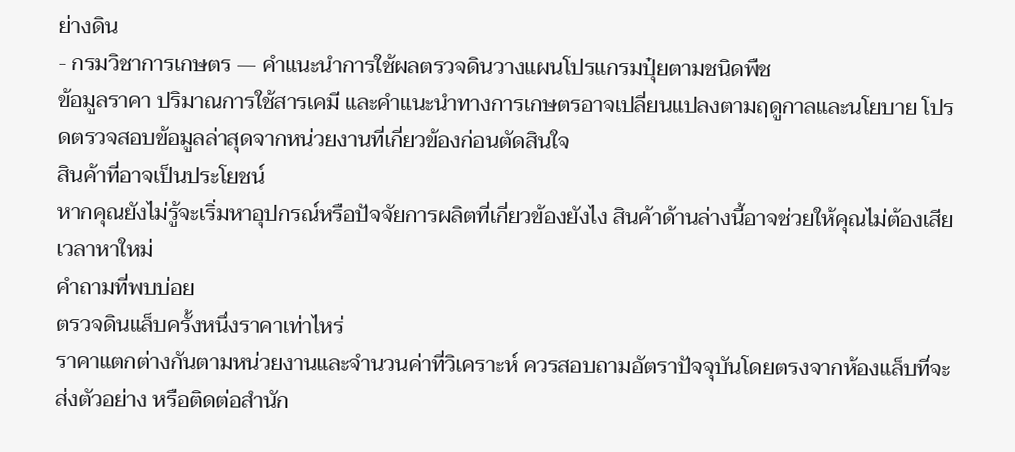ย่างดิน
- กรมวิชาการเกษตร — คำแนะนำการใช้ผลตรวจดินวางแผนโปรแกรมปุ๋ยตามชนิดพืช
ข้อมูลราคา ปริมาณการใช้สารเคมี และคำแนะนำทางการเกษตรอาจเปลี่ยนแปลงตามฤดูกาลและนโยบาย โปรดตรวจสอบข้อมูลล่าสุดจากหน่วยงานที่เกี่ยวข้องก่อนตัดสินใจ
สินค้าที่อาจเป็นประโยชน์
หากคุณยังไม่รู้จะเริ่มหาอุปกรณ์หรือปัจจัยการผลิตที่เกี่ยวข้องยังไง สินค้าด้านล่างนี้อาจช่วยให้คุณไม่ต้องเสียเวลาหาใหม่
คำถามที่พบบ่อย
ตรวจดินแล็บครั้งหนึ่งราคาเท่าไหร่
ราคาแตกต่างกันตามหน่วยงานและจำนวนค่าที่วิเคราะห์ ควรสอบถามอัตราปัจจุบันโดยตรงจากห้องแล็บที่จะส่งตัวอย่าง หรือติดต่อสำนัก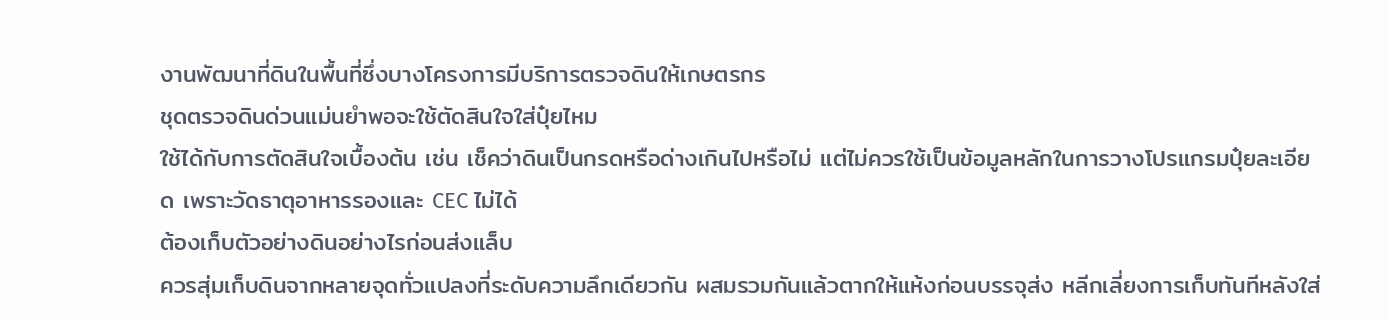งานพัฒนาที่ดินในพื้นที่ซึ่งบางโครงการมีบริการตรวจดินให้เกษตรกร
ชุดตรวจดินด่วนแม่นยำพอจะใช้ตัดสินใจใส่ปุ๋ยไหม
ใช้ได้กับการตัดสินใจเบื้องต้น เช่น เช็คว่าดินเป็นกรดหรือด่างเกินไปหรือไม่ แต่ไม่ควรใช้เป็นข้อมูลหลักในการวางโปรแกรมปุ๋ยละเอียด เพราะวัดธาตุอาหารรองและ CEC ไม่ได้
ต้องเก็บตัวอย่างดินอย่างไรก่อนส่งแล็บ
ควรสุ่มเก็บดินจากหลายจุดทั่วแปลงที่ระดับความลึกเดียวกัน ผสมรวมกันแล้วตากให้แห้งก่อนบรรจุส่ง หลีกเลี่ยงการเก็บทันทีหลังใส่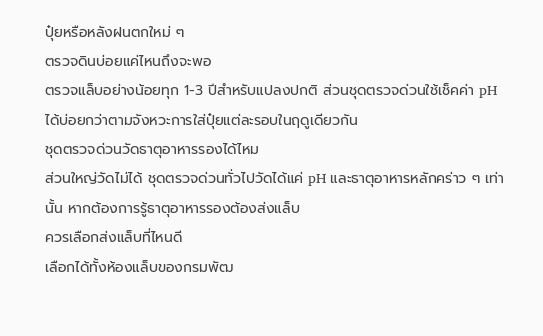ปุ๋ยหรือหลังฝนตกใหม่ ๆ
ตรวจดินบ่อยแค่ไหนถึงจะพอ
ตรวจแล็บอย่างน้อยทุก 1-3 ปีสำหรับแปลงปกติ ส่วนชุดตรวจด่วนใช้เช็คค่า pH ได้บ่อยกว่าตามจังหวะการใส่ปุ๋ยแต่ละรอบในฤดูเดียวกัน
ชุดตรวจด่วนวัดธาตุอาหารรองได้ไหม
ส่วนใหญ่วัดไม่ได้ ชุดตรวจด่วนทั่วไปวัดได้แค่ pH และธาตุอาหารหลักคร่าว ๆ เท่านั้น หากต้องการรู้ธาตุอาหารรองต้องส่งแล็บ
ควรเลือกส่งแล็บที่ไหนดี
เลือกได้ทั้งห้องแล็บของกรมพัฒ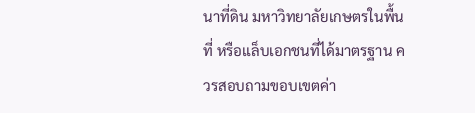นาที่ดิน มหาวิทยาลัยเกษตรในพื้นที่ หรือแล็บเอกชนที่ได้มาตรฐาน ควรสอบถามขอบเขตค่า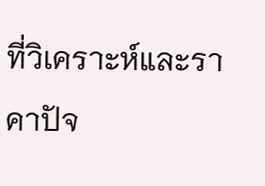ที่วิเคราะห์และราคาปัจ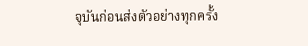จุบันก่อนส่งตัวอย่างทุกครั้ง